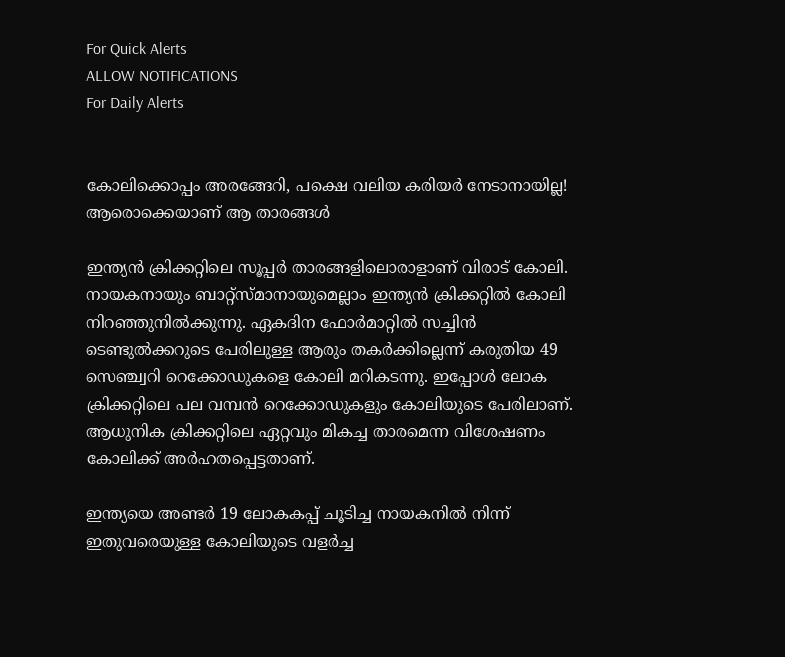For Quick Alerts
ALLOW NOTIFICATIONS
For Daily Alerts


കോലിക്കൊപ്പം അരങ്ങേറി, പക്ഷെ വലിയ കരിയര്‍ നേടാനായില്ല! ആരൊക്കെയാണ് ആ താരങ്ങള്‍

ഇന്ത്യന്‍ ക്രിക്കറ്റിലെ സൂപ്പര്‍ താരങ്ങളിലൊരാളാണ് വിരാട് കോലി. നായകനായും ബാറ്റ്‌സ്മാനായുമെല്ലാം ഇന്ത്യന്‍ ക്രിക്കറ്റില്‍ കോലി നിറഞ്ഞുനില്‍ക്കുന്നു. ഏകദിന ഫോര്‍മാറ്റില്‍ സച്ചിന്‍ ടെണ്ടുല്‍ക്കറുടെ പേരിലുള്ള ആരും തകര്‍ക്കില്ലെന്ന് കരുതിയ 49 സെഞ്ച്വറി റെക്കോഡുകളെ കോലി മറികടന്നു. ഇപ്പോള്‍ ലോക ക്രിക്കറ്റിലെ പല വമ്പന്‍ റെക്കോഡുകളും കോലിയുടെ പേരിലാണ്. ആധുനിക ക്രിക്കറ്റിലെ ഏറ്റവും മികച്ച താരമെന്ന വിശേഷണം കോലിക്ക് അര്‍ഹതപ്പെട്ടതാണ്.

ഇന്ത്യയെ അണ്ടര്‍ 19 ലോകകപ്പ് ചൂടിച്ച നായകനില്‍ നിന്ന് ഇതുവരെയുള്ള കോലിയുടെ വളര്‍ച്ച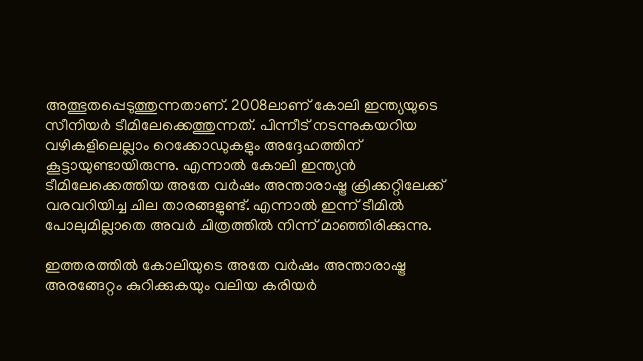അത്ഭുതപ്പെടുത്തുന്നതാണ്. 2008ലാണ് കോലി ഇന്ത്യയുടെ സീനിയര്‍ ടീമിലേക്കെത്തുന്നത്. പിന്നീട് നടന്നുകയറിയ വഴികളിലെല്ലാം റെക്കോഡുകളും അദ്ദേഹത്തിന് കൂട്ടായുണ്ടായിരുന്നു. എന്നാല്‍ കോലി ഇന്ത്യന്‍ ടീമിലേക്കെത്തിയ അതേ വര്‍ഷം അന്താരാഷ്ട്ര ക്രിക്കറ്റിലേക്ക് വരവറിയിച്ച ചില താരങ്ങളുണ്ട്. എന്നാല്‍ ഇന്ന് ടീമില്‍ പോലുമില്ലാതെ അവര്‍ ചിത്രത്തില്‍ നിന്ന് മാഞ്ഞിരിക്കുന്നു.

ഇത്തരത്തില്‍ കോലിയുടെ അതേ വര്‍ഷം അന്താരാഷ്ട്ര അരങ്ങേറ്റം കുറിക്കുകയും വലിയ കരിയര്‍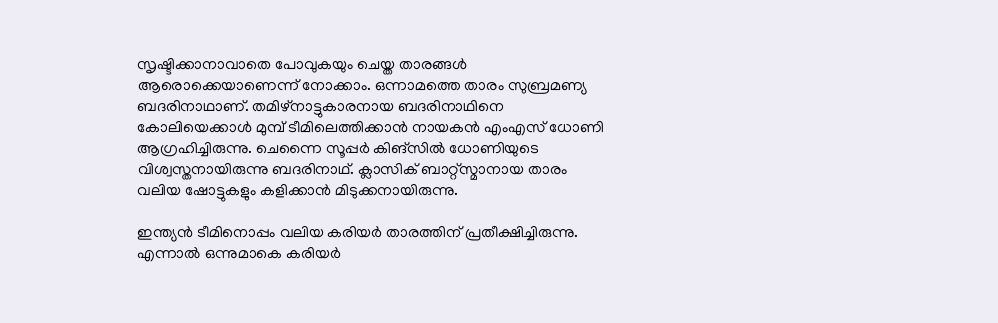സൃഷ്ടിക്കാനാവാതെ പോവുകയും ചെയ്ത താരങ്ങള്‍ ആരൊക്കെയാണെന്ന് നോക്കാം. ഒന്നാമത്തെ താരം സുബ്രമണ്യ ബദരിനാഥാണ്. തമിഴ്‌നാട്ടുകാരനായ ബദരിനാഥിനെ കോലിയെക്കാള്‍ മുമ്പ് ടീമിലെത്തിക്കാന്‍ നായകന്‍ എംഎസ് ധോണി ആഗ്രഹിച്ചിരുന്നു. ചെന്നൈ സൂപ്പര്‍ കിങ്‌സില്‍ ധോണിയുടെ വിശ്വസ്തനായിരുന്നു ബദരിനാഥ്. ക്ലാസിക് ബാറ്റ്‌സ്മാനായ താരം വലിയ ഷോട്ടുകളും കളിക്കാന്‍ മിടുക്കനായിരുന്നു.

ഇന്ത്യന്‍ ടീമിനൊപ്പം വലിയ കരിയര്‍ താരത്തിന് പ്രതീക്ഷിച്ചിരുന്നു. എന്നാല്‍ ഒന്നുമാകെ കരിയര്‍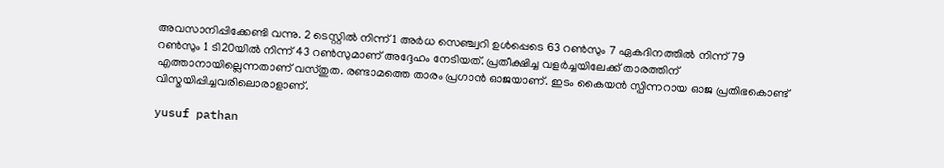അവസാനിപ്പിക്കേണ്ടി വന്നു. 2 ടെസ്റ്റില്‍ നിന്ന് 1 അര്‍ധ സെഞ്ച്വറി ഉള്‍പ്പെടെ 63 റണ്‍സും 7 ഏകദിനത്തില്‍ നിന്ന് 79 റണ്‍സും 1 ടി20യില്‍ നിന്ന് 43 റണ്‍സുമാണ് അദ്ദേഹം നേടിയത്. പ്രതീക്ഷിച്ച വളര്‍ച്ചയിലേക്ക് താരത്തിന് എത്താനായില്ലെന്നതാണ് വസ്തുത. രണ്ടാമത്തെ താരം പ്രഗാന്‍ ഓജയാണ്. ഇടം കൈയന്‍ സ്പിന്നറായ ഓജ പ്രതിഭകൊണ്ട് വിസ്മയിപ്പിച്ചവരിലൊരാളാണ്.

yusuf pathan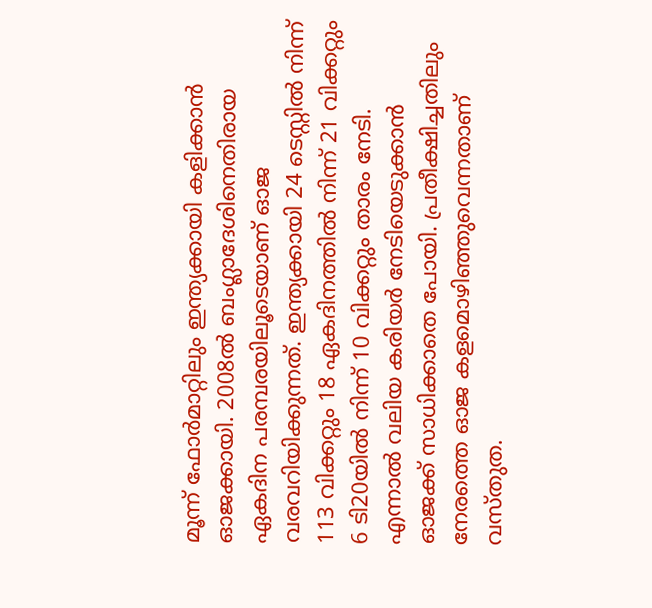മൂന്ന് ഫോര്‍മാറ്റിലും ഇന്ത്യക്കായി കളിക്കാന്‍ ഓജക്കായി. 2008ല്‍ ബംഗ്ലാദേശിനെതിരായ ഏകദിന പരമ്പരയിലൂടെയാണ് ഓജ വരവറിയിക്കുന്നത്. ഇന്ത്യക്കായി 24 ടെസ്റ്റില്‍ നിന്ന് 113 വിക്കറ്റും 18 ഏകദിനത്തില്‍ നിന്ന് 21 വിക്കറ്റും 6 ടി20യില്‍ നിന്ന് 10 വിക്കറ്റും താരം നേടി. എന്നാല്‍ വലിയ കരിയര്‍ നേടിയെടുക്കാന്‍ ഓജക്ക് സാധിക്കാതെ പോയി. പ്രതീക്ഷിച്ചതിലും നേരത്തെ ഓജ കളമൊഴിഞ്ഞുവെന്നതാണ് വസ്തുത.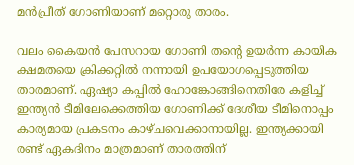മന്‍പ്രീത് ഗോണിയാണ് മറ്റൊരു താരം.

വലം കൈയന്‍ പേസറായ ഗോണി തന്റെ ഉയര്‍ന്ന കായിക ക്ഷമതയെ ക്രിക്കറ്റില്‍ നന്നായി ഉപയോഗപ്പെടുത്തിയ താരമാണ്. ഏഷ്യാ കപ്പില്‍ ഹോങ്കോങ്ങിനെതിരേ കളിച്ച് ഇന്ത്യന്‍ ടീമിലേക്കെത്തിയ ഗോണിക്ക് ദേശീയ ടീമിനൊപ്പം കാര്യമായ പ്രകടനം കാഴ്ചവെക്കാനായില്ല. ഇന്ത്യക്കായി രണ്ട് ഏകദിനം മാത്രമാണ് താരത്തിന്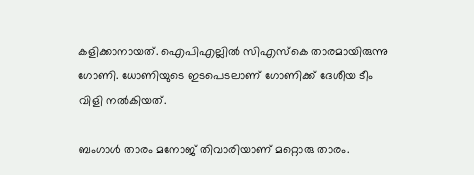കളിക്കാനായത്. ഐപിഎല്ലില്‍ സിഎസ്‌കെ താരമായിരുന്നു ഗോണി. ധോണിയുടെ ഇടപെടലാണ് ഗോണിക്ക് ദേശീയ ടീം വിളി നല്‍കിയത്.

ബംഗാള്‍ താരം മനോജ് തിവാരിയാണ് മറ്റൊരു താരം.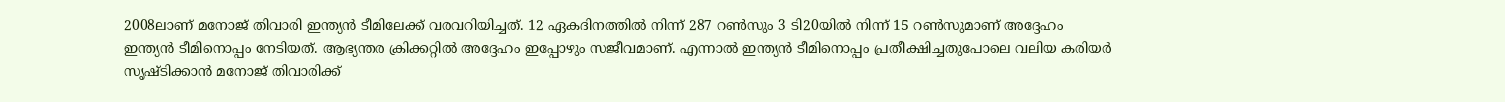2008ലാണ് മനോജ് തിവാരി ഇന്ത്യന്‍ ടീമിലേക്ക് വരവറിയിച്ചത്. 12 ഏകദിനത്തില്‍ നിന്ന് 287 റണ്‍സും 3 ടി20യില്‍ നിന്ന് 15 റണ്‍സുമാണ് അദ്ദേഹം ഇന്ത്യന്‍ ടീമിനൊപ്പം നേടിയത്. ആഭ്യന്തര ക്രിക്കറ്റില്‍ അദ്ദേഹം ഇപ്പോഴും സജീവമാണ്. എന്നാല്‍ ഇന്ത്യന്‍ ടീമിനൊപ്പം പ്രതീക്ഷിച്ചതുപോലെ വലിയ കരിയര്‍ സൃഷ്ടിക്കാന്‍ മനോജ് തിവാരിക്ക്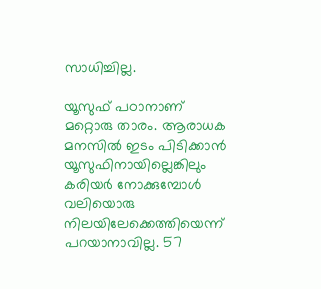സാധിച്ചില്ല.

യൂസുഫ് പഠാനാണ് മറ്റൊരു താരം. ആരാധക മനസില്‍ ഇടം പിടിക്കാന്‍ യൂസുഫിനായില്ലെങ്കിലും കരിയര്‍ നോക്കുമ്പോള്‍ വലിയൊരു നിലയിലേക്കെത്തിയെന്ന് പറയാനാവില്ല. 57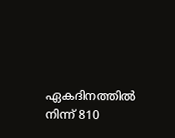ഏകദിനത്തില്‍ നിന്ന് 810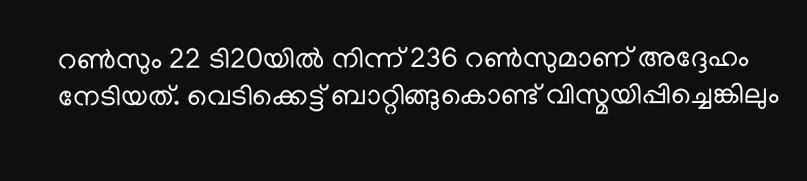റണ്‍സും 22 ടി20യില്‍ നിന്ന് 236 റണ്‍സുമാണ് അദ്ദേഹം നേടിയത്. വെടിക്കെട്ട് ബാറ്റിങ്ങുകൊണ്ട് വിസ്മയിപ്പിച്ചെങ്കിലും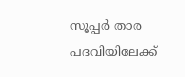സൂപ്പര്‍ താര പദവിയിലേക്ക്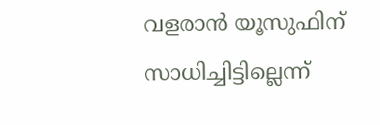വളരാന്‍ യൂസുഫിന് സാധിച്ചിട്ടില്ലെന്ന്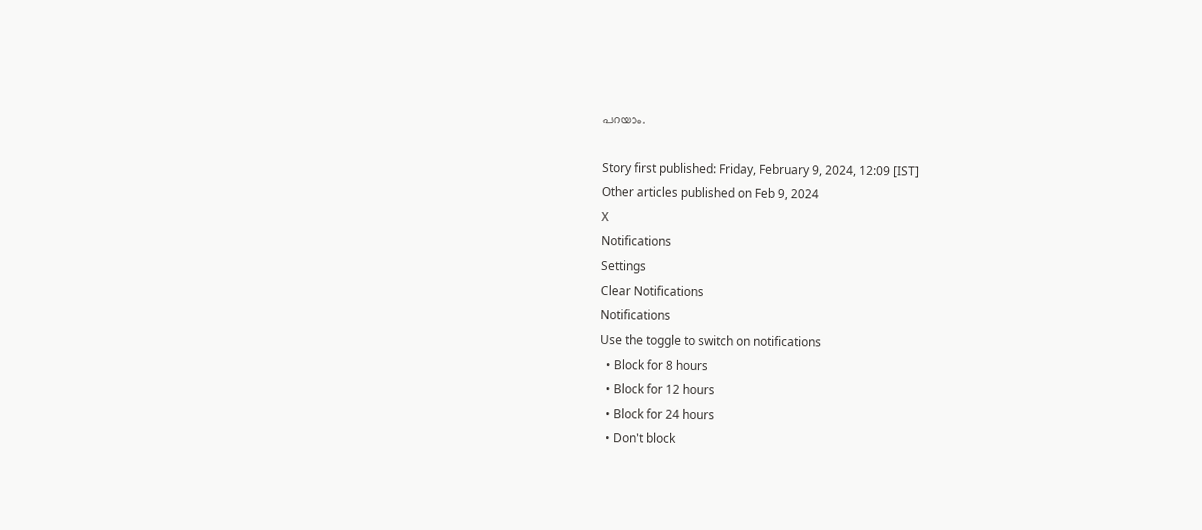പറയാം.

Story first published: Friday, February 9, 2024, 12:09 [IST]
Other articles published on Feb 9, 2024
X
Notifications
Settings
Clear Notifications
Notifications
Use the toggle to switch on notifications
  • Block for 8 hours
  • Block for 12 hours
  • Block for 24 hours
  • Don't block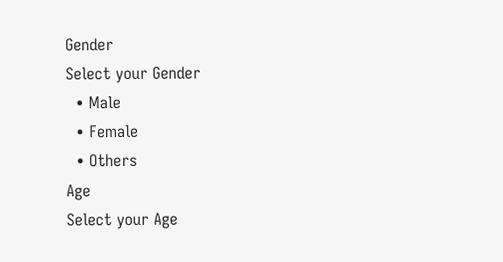Gender
Select your Gender
  • Male
  • Female
  • Others
Age
Select your Age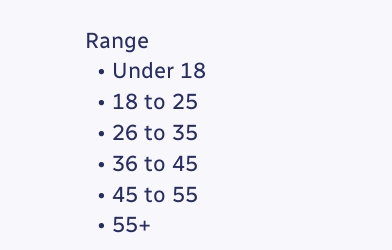Range
  • Under 18
  • 18 to 25
  • 26 to 35
  • 36 to 45
  • 45 to 55
  • 55+